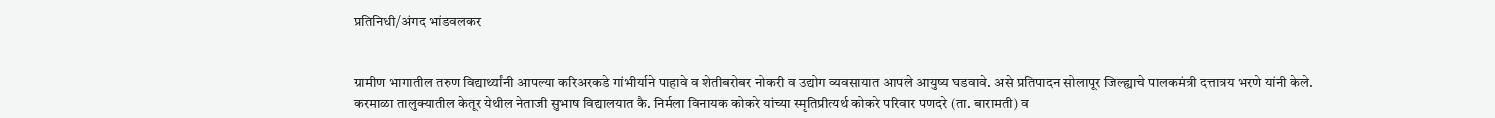प्रतिनिधी/अंगद भांडवलकर


ग्रामीण भागातील तरुण विद्यार्थ्यांनी आपल्या करिअरकडे गांभीर्याने पाहावे व शेतीबरोबर नोकरी व उद्योग व्यवसायात आपले आयुष्य घडवावे. असे प्रतिपादन सोलापूर जिल्ह्याचे पालकमंत्री दत्तात्रय भरणे यांनी केले. करमाळा तालुक्यातील केतूर येथील नेताजी सुभाष विद्यालयात कै. निर्मला विनायक कोकरे यांच्या स्मृतिप्रीत्यर्थ कोकरे परिवार पणदरे (ता. बारामती) व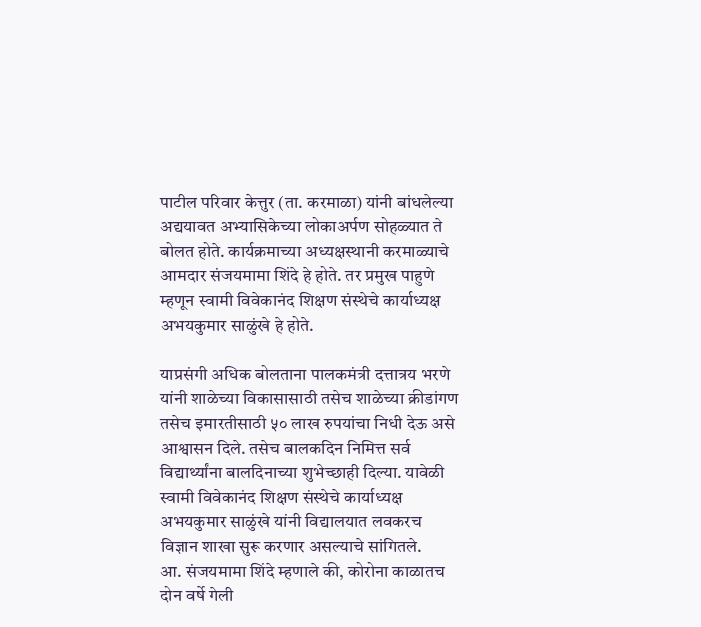पाटील परिवार केत्तुर (ता. करमाळा) यांनी बांधलेल्या अद्ययावत अभ्यासिकेच्या लोकाअर्पण सोहळ्यात ते बोलत होते. कार्यक्रमाच्या अध्यक्षस्थानी करमाळ्याचे आमदार संजयमामा शिंदे हे होते. तर प्रमुख पाहुणे म्हणून स्वामी विवेकानंद शिक्षण संस्थेचे कार्याध्यक्ष अभयकुमार साळुंखे हे होते.

याप्रसंगी अधिक बोलताना पालकमंत्री दत्तात्रय भरणे यांनी शाळेच्या विकासासाठी तसेच शाळेच्या क्रीडांगण तसेच इमारतीसाठी ५० लाख रुपयांचा निधी देऊ असे आश्वासन दिले. तसेच बालकदिन निमित्त सर्व विद्यार्थ्यांना बालदिनाच्या शुभेच्छाही दिल्या. यावेळी स्वामी विवेकानंद शिक्षण संस्थेचे कार्याध्यक्ष अभयकुमार साळुंखे यांनी विद्यालयात लवकरच विज्ञान शाखा सुरू करणार असल्याचे सांगितले.
आ. संजयमामा शिंदे म्हणाले की, कोरोना काळातच दोन वर्षे गेली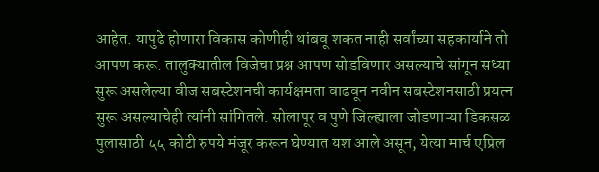आहेत. यापुढे होणारा विकास कोणीही थांबवू शकत नाही सर्वांच्या सहकार्याने तो आपण करू. तालुक्यातील विजेचा प्रश्न आपण सोडविणार असल्याचे सांगून सध्या सुरू असलेल्या वीज सबस्टेशनची कार्यक्षमता वाढवून नवीन सबस्टेशनसाठी प्रयत्न सुरू असल्याचेही त्यांनी सांगितले. सोलापूर व पुणे जिल्ह्याला जोडणाऱ्या डिकसळ पुलासाठी ५५ कोटी रुपये मंजूर करून घेण्यात यश आले असून, येत्या मार्च एप्रिल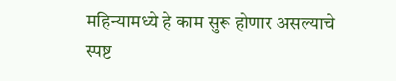महिन्यामध्ये हे काम सुरू होणार असल्याचे स्पष्ट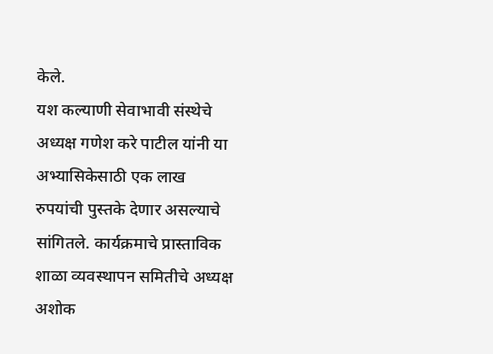केले.
यश कल्याणी सेवाभावी संस्थेचे अध्यक्ष गणेश करे पाटील यांनी या अभ्यासिकेसाठी एक लाख रुपयांची पुस्तके देणार असल्याचे सांगितले. कार्यक्रमाचे प्रास्ताविक शाळा व्यवस्थापन समितीचे अध्यक्ष अशोक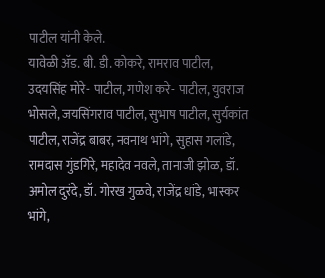पाटील यांनी केले.
यावेळी ॲड. बी. डी. कोकरे, रामराव पाटील, उदयसिंह मोरे- पाटील, गणेश करे- पाटील, युवराज भोसले, जयसिंगराव पाटील, सुभाष पाटील, सुर्यकांत पाटील, राजेंद्र बाबर, नवनाथ भांगे, सुहास गलांडे, रामदास गुंडगिरे, महादेव नवले, तानाजी झोळ, डॉ. अमोल दुरंदे, डॉ. गोरख गुळवे, राजेंद्र धांडे, भास्कर भांगे,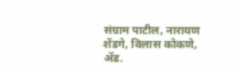संग्राम पाटील, नारायण शेंडगे, विलास कोकणे, ॲड.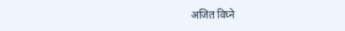अजित विघ्ने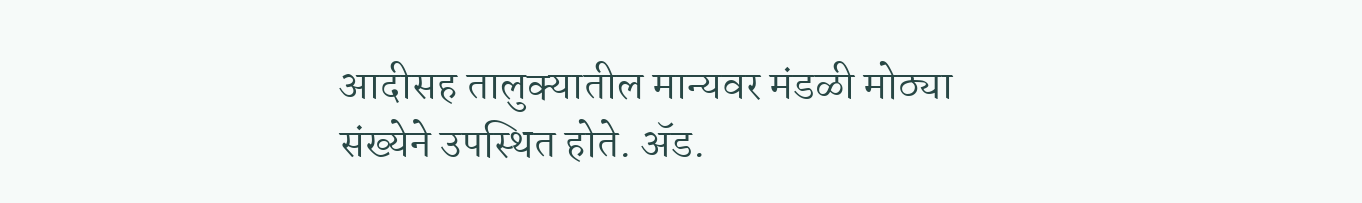आदीसह तालुक्यातील मान्यवर मंडळी मोठ्या संख्येने उपस्थित होते. ॲड.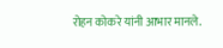रोहन कोकरे यांनी आभार मानले.